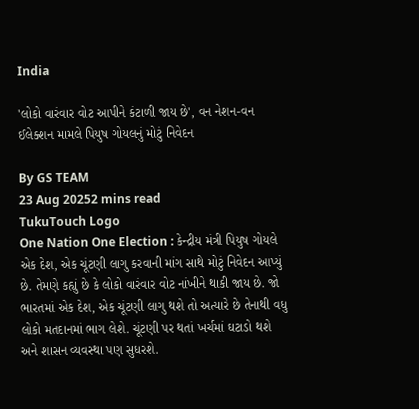India

'લોકો વારંવાર વોટ આપીને કંટાળી જાય છે', વન નેશન-વન ઈલેક્શન મામલે પિયુષ ગોયલનું મોટું નિવેદન

By GS TEAM
23 Aug 20252 mins read
TukuTouch Logo
One Nation One Election : કેન્દ્રીય મંત્રી પિયુષ ગોયલે એક દેશ, એક ચૂંટણી લાગુ કરવાની માંગ સાથે મોટું નિવેદન આપ્યું છે. તેમણે કહ્યું છે કે લોકો વારંવાર વોટ નાંખીને થાકી જાય છે. જો ભારતમાં એક દેશ, એક ચૂંટણી લાગુ થશે તો અત્યારે છે તેનાથી વધુ લોકો મતદાનમાં ભાગ લેશે. ચૂંટણી પર થતાં ખર્ચમાં ઘટાડો થશે અને શાસન વ્યવસ્થા પણ સુધરશે.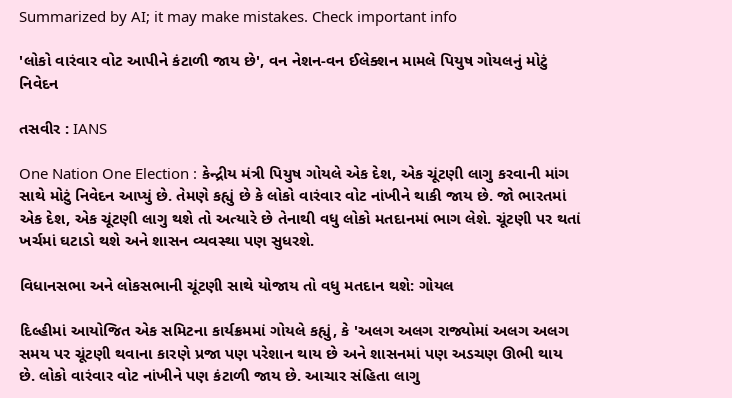Summarized by AI; it may make mistakes. Check important info

'લોકો વારંવાર વોટ આપીને કંટાળી જાય છે', વન નેશન-વન ઈલેક્શન મામલે પિયુષ ગોયલનું મોટું નિવેદન

તસવીર : IANS

One Nation One Election : કેન્દ્રીય મંત્રી પિયુષ ગોયલે એક દેશ, એક ચૂંટણી લાગુ કરવાની માંગ સાથે મોટું નિવેદન આપ્યું છે. તેમણે કહ્યું છે કે લોકો વારંવાર વોટ નાંખીને થાકી જાય છે. જો ભારતમાં એક દેશ, એક ચૂંટણી લાગુ થશે તો અત્યારે છે તેનાથી વધુ લોકો મતદાનમાં ભાગ લેશે. ચૂંટણી પર થતાં ખર્ચમાં ઘટાડો થશે અને શાસન વ્યવસ્થા પણ સુધરશે.

વિધાનસભા અને લોકસભાની ચૂંટણી સાથે યોજાય તો વધુ મતદાન થશે: ગોયલ

દિલ્હીમાં આયોજિત એક સમિટના કાર્યક્રમમાં ગોયલે કહ્યું, કે 'અલગ અલગ રાજ્યોમાં અલગ અલગ સમય પર ચૂંટણી થવાના કારણે પ્રજા પણ પરેશાન થાય છે અને શાસનમાં પણ અડચણ ઊભી થાય છે. લોકો વારંવાર વોટ નાંખીને પણ કંટાળી જાય છે. આચાર સંહિતા લાગુ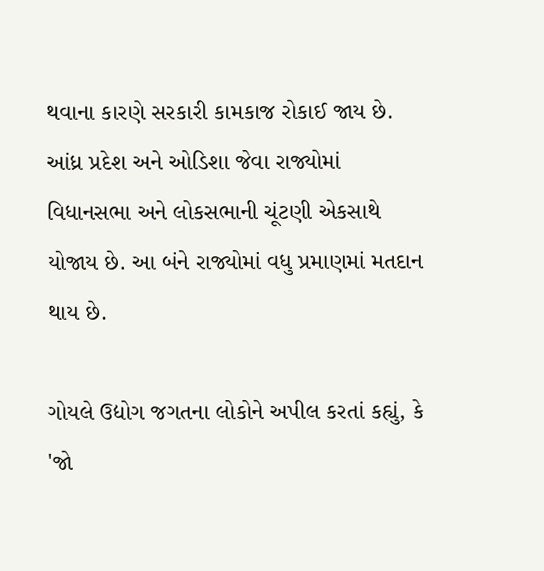થવાના કારણે સરકારી કામકાજ રોકાઈ જાય છે. આંધ્ર પ્રદેશ અને ઓડિશા જેવા રાજ્યોમાં વિધાનસભા અને લોકસભાની ચૂંટણી એકસાથે યોજાય છે. આ બંને રાજ્યોમાં વધુ પ્રમાણમાં મતદાન થાય છે.

ગોયલે ઉદ્યોગ જગતના લોકોને અપીલ કરતાં કહ્યું, કે 'જો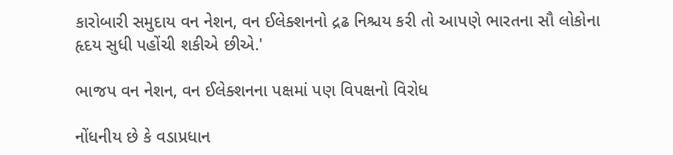કારોબારી સમુદાય વન નેશન, વન ઈલેક્શનનો દ્રઢ નિશ્ચય કરી તો આપણે ભારતના સૌ લોકોના હૃદય સુધી પહોંચી શકીએ છીએ.'

ભાજપ વન નેશન, વન ઈલેક્શનના પક્ષમાં પણ વિપક્ષનો વિરોધ

નોંધનીય છે કે વડાપ્રધાન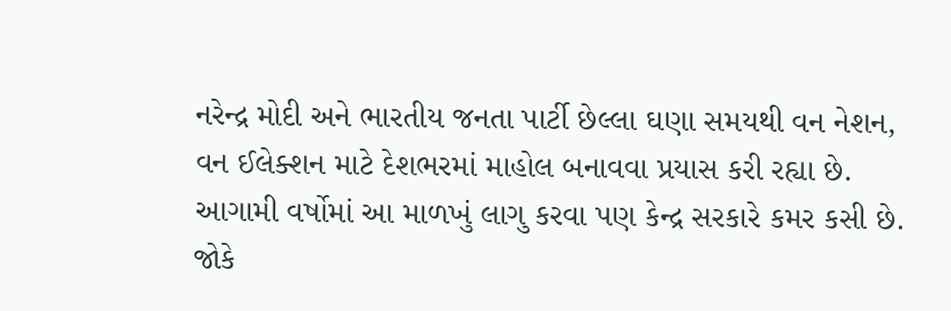નરેન્દ્ર મોદી અને ભારતીય જનતા પાર્ટી છેલ્લા ઘણા સમયથી વન નેશન, વન ઈલેક્શન માટે દેશભરમાં માહોલ બનાવવા પ્રયાસ કરી રહ્યા છે. આગામી વર્ષોમાં આ માળખું લાગુ કરવા પણ કેન્દ્ર સરકારે કમર કસી છે. જોકે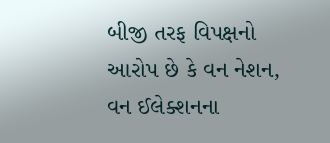બીજી તરફ વિપક્ષનો આરોપ છે કે વન નેશન, વન ઈલેક્શનના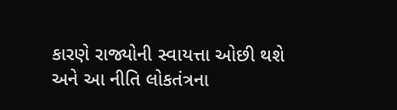કારણે રાજ્યોની સ્વાયત્તા ઓછી થશે અને આ નીતિ લોકતંત્રના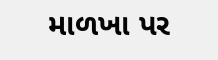માળખા પર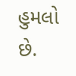હુમલો છે.